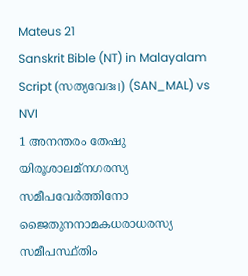Mateus 21
Sanskrit Bible (NT) in Malayalam Script (സത്യവേദഃ।) (SAN_MAL) vs NVI
1 അനന്തരം തേഷു യിരൂശാലമ്നഗരസ്യ സമീപവേർത്തിനോ ജൈതുനനാമകധരാധരസ്യ സമീപസ്ഥ്തിം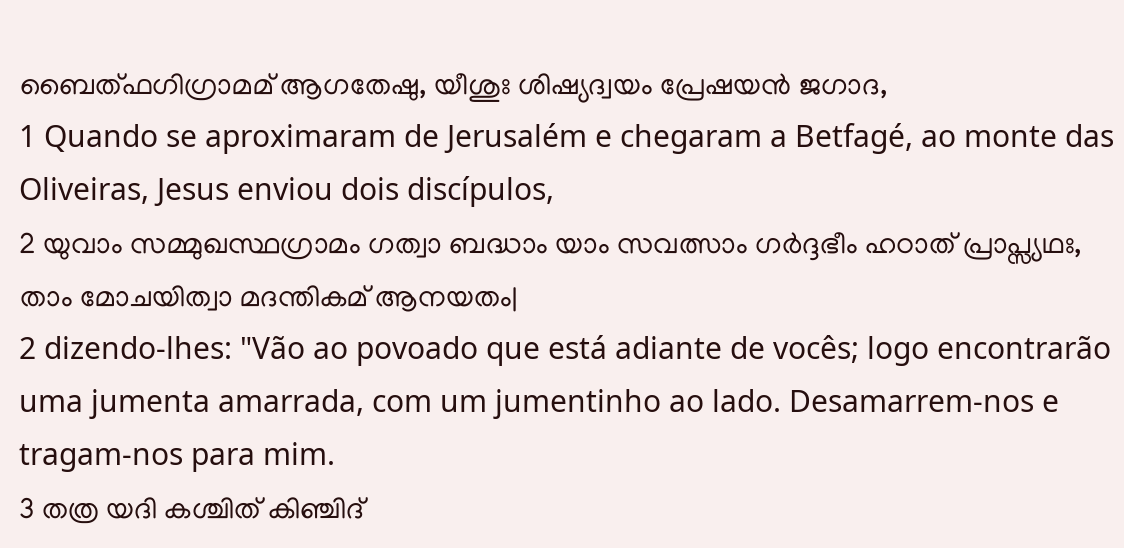ബൈത്ഫഗിഗ്രാമമ് ആഗതേഷു, യീശുഃ ശിഷ്യദ്വയം പ്രേഷയൻ ജഗാദ,
1 Quando se aproximaram de Jerusalém e chegaram a Betfagé, ao monte das Oliveiras, Jesus enviou dois discípulos,
2 യുവാം സമ്മുഖസ്ഥഗ്രാമം ഗത്വാ ബദ്ധാം യാം സവത്സാം ഗർദ്ദഭീം ഹഠാത് പ്രാപ്സ്യഥഃ, താം മോചയിത്വാ മദന്തികമ് ആനയതം|
2 dizendo-lhes: "Vão ao povoado que está adiante de vocês; logo encontrarão uma jumenta amarrada, com um jumentinho ao lado. Desamarrem-nos e tragam-nos para mim.
3 തത്ര യദി കശ്ചിത് കിഞ്ചിദ്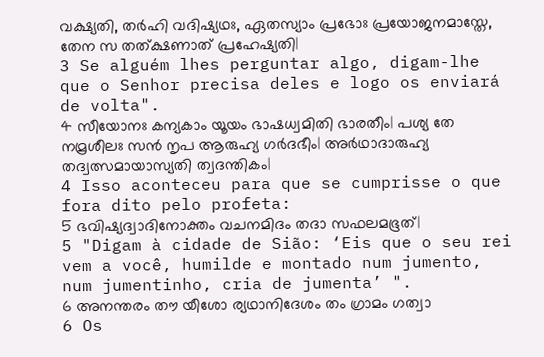വക്ഷ്യതി, തർഹി വദിഷ്യഥഃ, ഏതസ്യാം പ്രഭോഃ പ്രയോജനമാസ്തേ, തേന സ തത്ക്ഷണാത് പ്രഹേഷ്യതി|
3 Se alguém lhes perguntar algo, digam-lhe que o Senhor precisa deles e logo os enviará de volta".
4 സീയോനഃ കന്യകാം യൂയം ഭാഷധ്വമിതി ഭാരതീം| പശ്യ തേ നമ്രശീലഃ സൻ നൃപ ആരുഹ്യ ഗർദഭീം| അർഥാദാരുഹ്യ തദ്വത്സമായാസ്യതി ത്വദന്തികം|
4 Isso aconteceu para que se cumprisse o que fora dito pelo profeta:
5 ഭവിഷ്യദ്വാദിനോക്തം വചനമിദം തദാ സഫലമഭൂത്|
5 "Digam à cidade de Sião: ‘Eis que o seu rei vem a você, humilde e montado num jumento, num jumentinho, cria de jumenta’ ".
6 അനന്തരം തൗ യീശോ ര്യഥാനിദേശം തം ഗ്രാമം ഗത്വാ
6 Os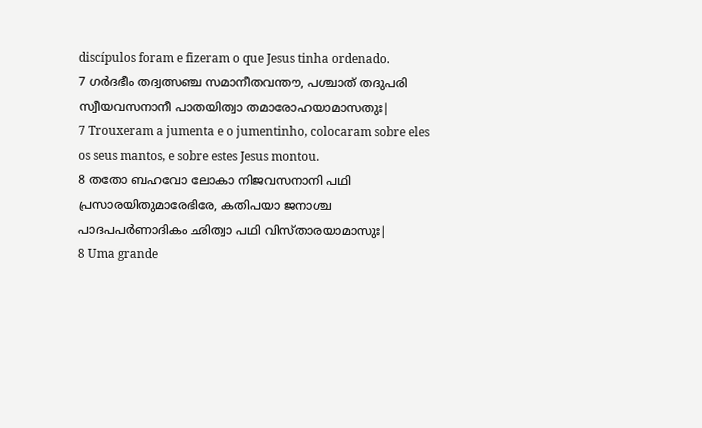discípulos foram e fizeram o que Jesus tinha ordenado.
7 ഗർദഭീം തദ്വത്സഞ്ച സമാനീതവന്തൗ, പശ്ചാത് തദുപരി സ്വീയവസനാനീ പാതയിത്വാ തമാരോഹയാമാസതുഃ|
7 Trouxeram a jumenta e o jumentinho, colocaram sobre eles os seus mantos, e sobre estes Jesus montou.
8 തതോ ബഹവോ ലോകാ നിജവസനാനി പഥി പ്രസാരയിതുമാരേഭിരേ, കതിപയാ ജനാശ്ച പാദപപർണാദികം ഛിത്വാ പഥി വിസ്താരയാമാസുഃ|
8 Uma grande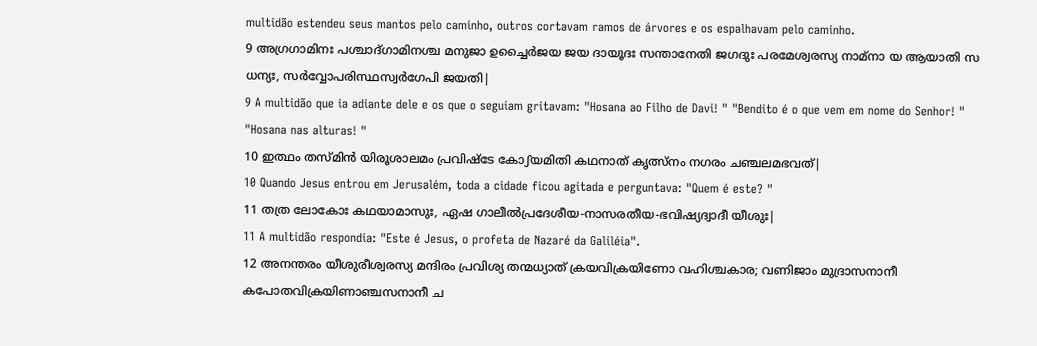multidão estendeu seus mantos pelo caminho, outros cortavam ramos de árvores e os espalhavam pelo caminho.
9 അഗ്രഗാമിനഃ പശ്ചാദ്ഗാമിനശ്ച മനുജാ ഉച്ചൈർജയ ജയ ദായൂദഃ സന്താനേതി ജഗദുഃ പരമേശ്വരസ്യ നാമ്നാ യ ആയാതി സ ധന്യഃ, സർവ്വോപരിസ്ഥസ്വർഗേപി ജയതി|
9 A multidão que ia adiante dele e os que o seguiam gritavam: "Hosana ao Filho de Davi! " "Bendito é o que vem em nome do Senhor! " "Hosana nas alturas! "
10 ഇത്ഥം തസ്മിൻ യിരൂശാലമം പ്രവിഷ്ടേ കോഽയമിതി കഥനാത് കൃത്സ്നം നഗരം ചഞ്ചലമഭവത്|
10 Quando Jesus entrou em Jerusalém, toda a cidade ficou agitada e perguntava: "Quem é este? "
11 തത്ര ലോകോഃ കഥയാമാസുഃ, ഏഷ ഗാലീൽപ്രദേശീയ-നാസരതീയ-ഭവിഷ്യദ്വാദീ യീശുഃ|
11 A multidão respondia: "Este é Jesus, o profeta de Nazaré da Galiléia".
12 അനന്തരം യീശുരീശ്വരസ്യ മന്ദിരം പ്രവിശ്യ തന്മധ്യാത് ക്രയവിക്രയിണോ വഹിശ്ചകാര; വണിജാം മുദ്രാസനാനീ കപോതവിക്രയിണാഞ്ചസനാനീ ച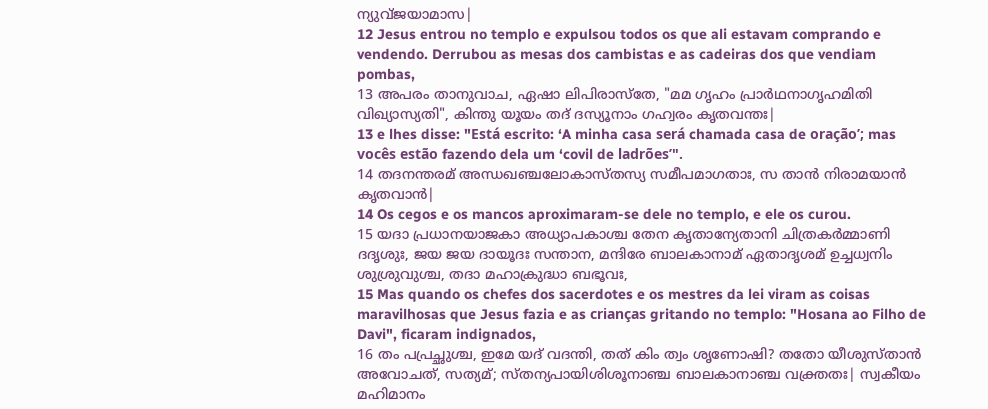ന്യുവ്ജയാമാസ|
12 Jesus entrou no templo e expulsou todos os que ali estavam comprando e vendendo. Derrubou as mesas dos cambistas e as cadeiras dos que vendiam pombas,
13 അപരം താനുവാച, ഏഷാ ലിപിരാസ്തേ, "മമ ഗൃഹം പ്രാർഥനാഗൃഹമിതി വിഖ്യാസ്യതി", കിന്തു യൂയം തദ് ദസ്യൂനാം ഗഹ്വരം കൃതവന്തഃ|
13 e lhes disse: "Está escrito: ‘A minha casa será chamada casa de oração’; mas vocês estão fazendo dela um ‘covil de ladrões’".
14 തദനന്തരമ് അന്ധഖഞ്ചലോകാസ്തസ്യ സമീപമാഗതാഃ, സ താൻ നിരാമയാൻ കൃതവാൻ|
14 Os cegos e os mancos aproximaram-se dele no templo, e ele os curou.
15 യദാ പ്രധാനയാജകാ അധ്യാപകാശ്ച തേന കൃതാന്യേതാനി ചിത്രകർമ്മാണി ദദൃശുഃ, ജയ ജയ ദായൂദഃ സന്താന, മന്ദിരേ ബാലകാനാമ് ഏതാദൃശമ് ഉച്ചധ്വനിം ശുശ്രുവുശ്ച, തദാ മഹാക്രുദ്ധാ ബഭൂവഃ,
15 Mas quando os chefes dos sacerdotes e os mestres da lei viram as coisas maravilhosas que Jesus fazia e as crianças gritando no templo: "Hosana ao Filho de Davi", ficaram indignados,
16 തം പപ്രച്ഛുശ്ച, ഇമേ യദ് വദന്തി, തത് കിം ത്വം ശൃണോഷി? തതോ യീശുസ്താൻ അവോചത്, സത്യമ്; സ്തന്യപായിശിശൂനാഞ്ച ബാലകാനാഞ്ച വക്ത്രതഃ| സ്വകീയം മഹിമാനം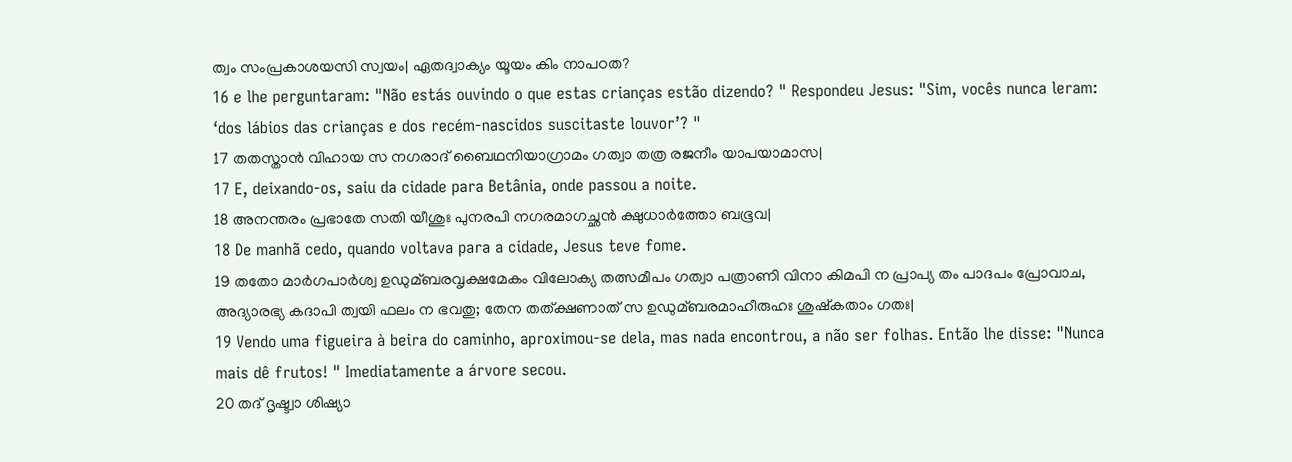ത്വം സംപ്രകാശയസി സ്വയം| ഏതദ്വാക്യം യൂയം കിം നാപഠത?
16 e lhe perguntaram: "Não estás ouvindo o que estas crianças estão dizendo? " Respondeu Jesus: "Sim, vocês nunca leram: ‘dos lábios das crianças e dos recém-nascidos suscitaste louvor’? "
17 തതസ്താൻ വിഹായ സ നഗരാദ് ബൈഥനിയാഗ്രാമം ഗത്വാ തത്ര രജനീം യാപയാമാസ|
17 E, deixando-os, saiu da cidade para Betânia, onde passou a noite.
18 അനന്തരം പ്രഭാതേ സതി യീശുഃ പുനരപി നഗരമാഗച്ഛൻ ക്ഷുധാർത്തോ ബഭൂവ|
18 De manhã cedo, quando voltava para a cidade, Jesus teve fome.
19 തതോ മാർഗപാർശ്വ ഉഡുമ്ബരവൃക്ഷമേകം വിലോക്യ തത്സമീപം ഗത്വാ പത്രാണി വിനാ കിമപി ന പ്രാപ്യ തം പാദപം പ്രോവാച, അദ്യാരഭ്യ കദാപി ത്വയി ഫലം ന ഭവതു; തേന തത്ക്ഷണാത് സ ഉഡുമ്ബരമാഹീരുഹഃ ശുഷ്കതാം ഗതഃ|
19 Vendo uma figueira à beira do caminho, aproximou-se dela, mas nada encontrou, a não ser folhas. Então lhe disse: "Nunca mais dê frutos! " Imediatamente a árvore secou.
20 തദ് ദൃഷ്ട്വാ ശിഷ്യാ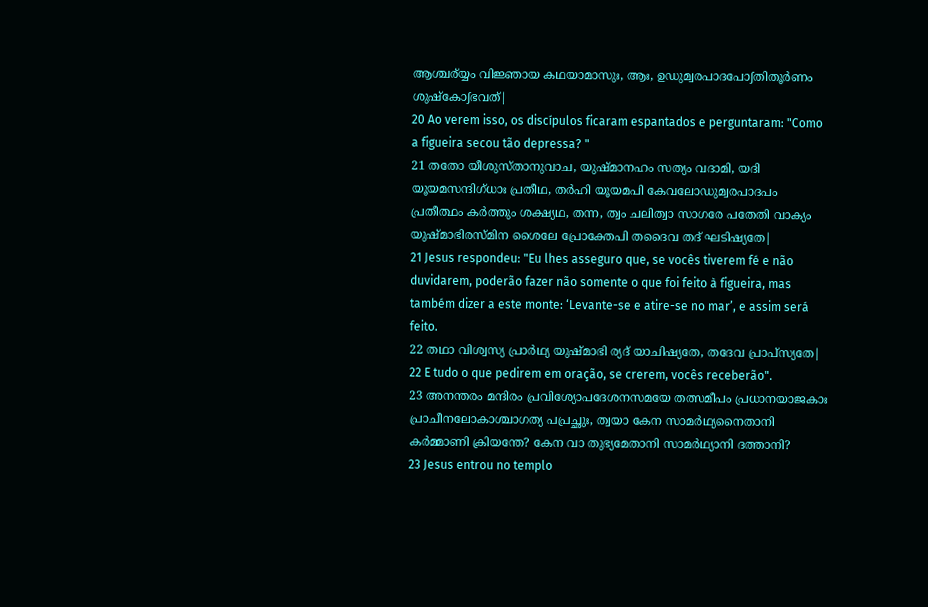ആശ്ചര്യ്യം വിജ്ഞായ കഥയാമാസുഃ, ആഃ, ഉഡുമ്വരപാദപോഽതിതൂർണം ശുഷ്കോഽഭവത്|
20 Ao verem isso, os discípulos ficaram espantados e perguntaram: "Como a figueira secou tão depressa? "
21 തതോ യീശുസ്താനുവാച, യുഷ്മാനഹം സത്യം വദാമി, യദി യൂയമസന്ദിഗ്ധാഃ പ്രതീഥ, തർഹി യൂയമപി കേവലോഡുമ്വരപാദപം പ്രതീത്ഥം കർത്തും ശക്ഷ്യഥ, തന്ന, ത്വം ചലിത്വാ സാഗരേ പതേതി വാക്യം യുഷ്മാഭിരസ്മിന ശൈലേ പ്രോക്തേപി തദൈവ തദ് ഘടിഷ്യതേ|
21 Jesus respondeu: "Eu lhes asseguro que, se vocês tiverem fé e não duvidarem, poderão fazer não somente o que foi feito à figueira, mas também dizer a este monte: ‘Levante-se e atire-se no mar’, e assim será feito.
22 തഥാ വിശ്വസ്യ പ്രാർഥ്യ യുഷ്മാഭി ര്യദ് യാചിഷ്യതേ, തദേവ പ്രാപ്സ്യതേ|
22 E tudo o que pedirem em oração, se crerem, vocês receberão".
23 അനന്തരം മന്ദിരം പ്രവിശ്യോപദേശനസമയേ തത്സമീപം പ്രധാനയാജകാഃ പ്രാചീനലോകാശ്ചാഗത്യ പപ്രച്ഛുഃ, ത്വയാ കേന സാമർഥ്യനൈതാനി കർമ്മാണി ക്രിയന്തേ? കേന വാ തുഭ്യമേതാനി സാമർഥ്യാനി ദത്താനി?
23 Jesus entrou no templo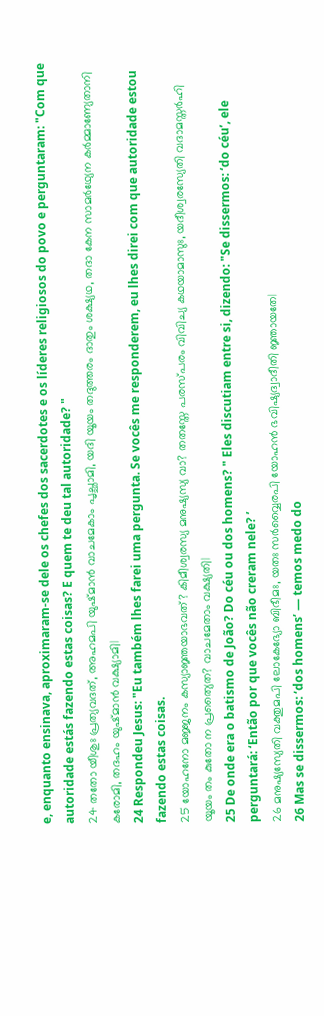e, enquanto ensinava, aproximaram-se dele os chefes dos sacerdotes e os líderes religiosos do povo e perguntaram: "Com que autoridade estás fazendo estas coisas? E quem te deu tal autoridade? "
24 തതോ യീശുഃ പ്രത്യവദത്, അഹമപി യുഷ്മാൻ വാചമേകാം പൃച്ഛാമി, യദി യൂയം തദുത്തരം ദാതും ശക്ഷ്യഥ, തദാ കേന സാമർഥ്യേന കർമ്മാണ്യേതാനി കരോമി, തദഹം യുഷ്മാൻ വക്ഷ്യാമി|
24 Respondeu Jesus: "Eu também lhes farei uma pergunta. Se vocês me responderem, eu lhes direi com que autoridade estou fazendo estas coisas.
25 യോഹനോ മജ്ജനം കസ്യാജ്ഞയാഭവത്? കിമീശ്വരസ്യ മനുഷ്യസ്യ വാ? തതസ്തേ പരസ്പരം വിവിച്യ കഥയാമാസുഃ, യദീശ്വരസ്യേതി വദാമസ്തർഹി യൂയം തം കുതോ ന പ്രത്യൈത? വാചമേതാം വക്ഷ്യതി|
25 De onde era o batismo de João? Do céu ou dos homens? " Eles discutiam entre si, dizendo: "Se dissermos: ‘do céu’, ele perguntará: ‘Então por que vocês não creram nele? ’
26 മനുഷ്യസ്യേതി വക്തുമപി ലോകേഭ്യോ ബിഭീമഃ, യതഃ സർവ്വൈരപി യോഹൻ ഭവിഷ്യദ്വാദീതി ജ്ഞായതേ|
26 Mas se dissermos: ‘dos homens’ — temos medo do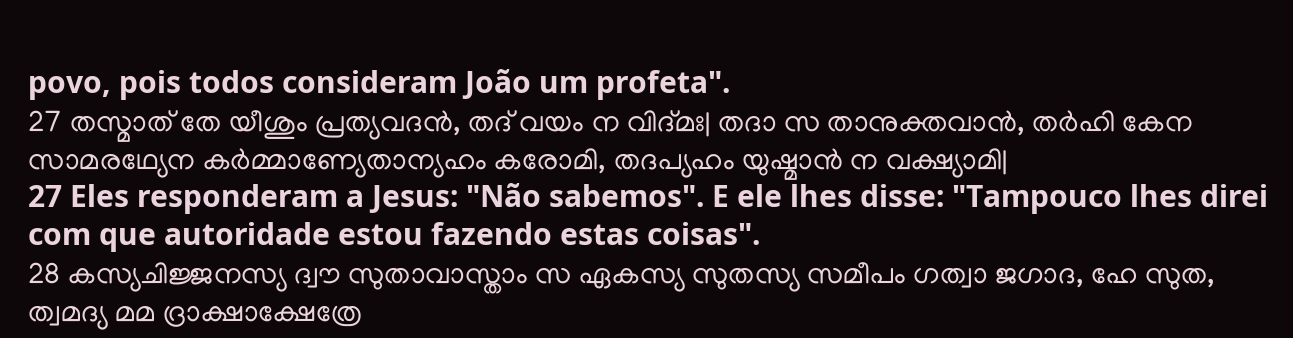povo, pois todos consideram João um profeta".
27 തസ്മാത് തേ യീശും പ്രത്യവദൻ, തദ് വയം ന വിദ്മഃ| തദാ സ താനുക്തവാൻ, തർഹി കേന സാമരഥ്യേന കർമ്മാണ്യേതാന്യഹം കരോമി, തദപ്യഹം യുഷ്മാൻ ന വക്ഷ്യാമി|
27 Eles responderam a Jesus: "Não sabemos". E ele lhes disse: "Tampouco lhes direi com que autoridade estou fazendo estas coisas".
28 കസ്യചിജ്ജനസ്യ ദ്വൗ സുതാവാസ്താം സ ഏകസ്യ സുതസ്യ സമീപം ഗത്വാ ജഗാദ, ഹേ സുത, ത്വമദ്യ മമ ദ്രാക്ഷാക്ഷേത്രേ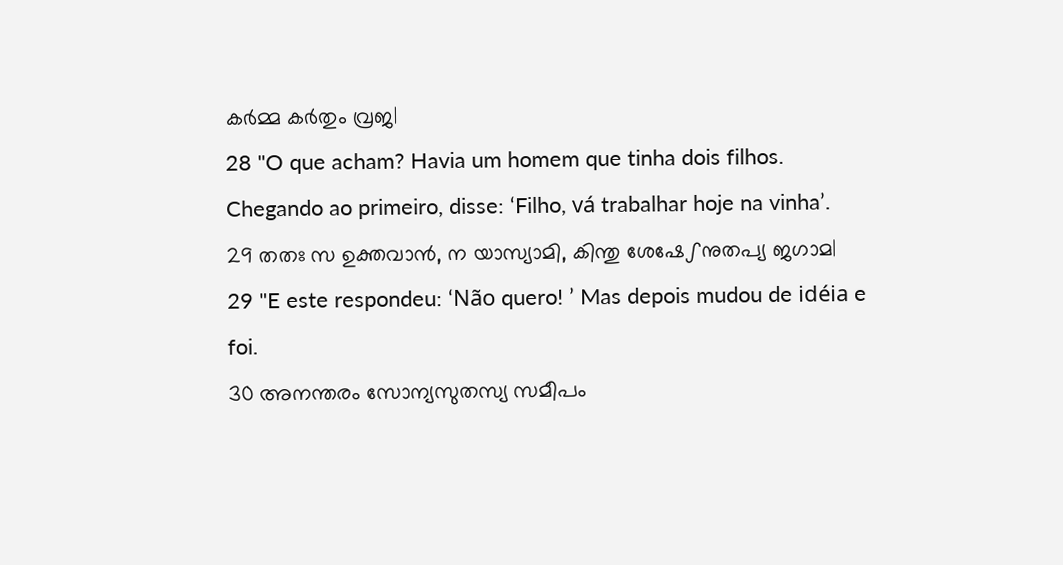കർമ്മ കർതും വ്രജ|
28 "O que acham? Havia um homem que tinha dois filhos. Chegando ao primeiro, disse: ‘Filho, vá trabalhar hoje na vinha’.
29 തതഃ സ ഉക്തവാൻ, ന യാസ്യാമി, കിന്തു ശേഷേഽനുതപ്യ ജഗാമ|
29 "E este respondeu: ‘Não quero! ’ Mas depois mudou de idéia e foi.
30 അനന്തരം സോന്യസുതസ്യ സമീപം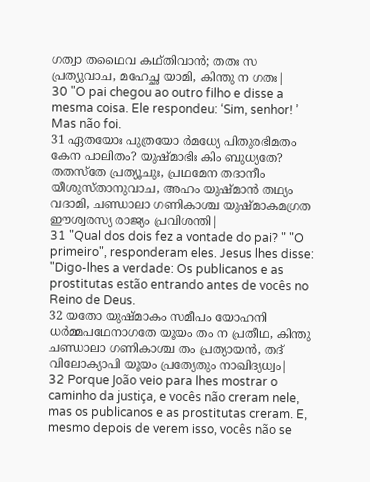ഗത്വാ തഥൈവ കഥ്തിവാൻ; തതഃ സ പ്രത്യുവാച, മഹേച്ഛ യാമി, കിന്തു ന ഗതഃ|
30 "O pai chegou ao outro filho e disse a mesma coisa. Ele respondeu: ‘Sim, senhor! ’ Mas não foi.
31 ഏതയോഃ പുത്രയോ ർമധ്യേ പിതുരഭിമതം കേന പാലിതം? യുഷ്മാഭിഃ കിം ബുധ്യതേ? തതസ്തേ പ്രത്യൂചുഃ, പ്രഥമേന തദാനീം യീശുസ്താനുവാച, അഹം യുഷ്മാൻ തഥ്യം വദാമി, ചണ്ഡാലാ ഗണികാശ്ച യുഷ്മാകമഗ്രത ഈശ്വരസ്യ രാജ്യം പ്രവിശന്തി|
31 "Qual dos dois fez a vontade do pai? " "O primeiro", responderam eles. Jesus lhes disse: "Digo-lhes a verdade: Os publicanos e as prostitutas estão entrando antes de vocês no Reino de Deus.
32 യതോ യുഷ്മാകം സമീപം യോഹനി ധർമ്മപഥേനാഗതേ യൂയം തം ന പ്രതീഥ, കിന്തു ചണ്ഡാലാ ഗണികാശ്ച തം പ്രത്യായൻ, തദ് വിലോക്യാപി യൂയം പ്രത്യേതും നാഖിദ്യധ്വം|
32 Porque João veio para lhes mostrar o caminho da justiça, e vocês não creram nele, mas os publicanos e as prostitutas creram. E, mesmo depois de verem isso, vocês não se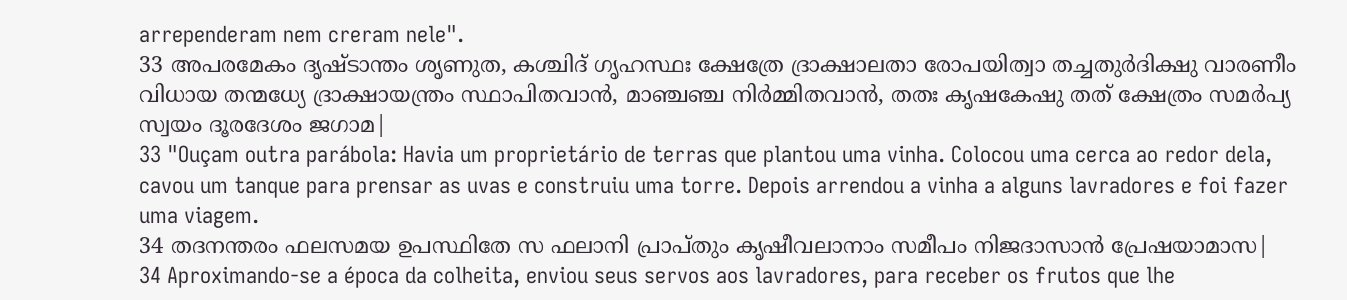arrependeram nem creram nele".
33 അപരമേകം ദൃഷ്ടാന്തം ശൃണുത, കശ്ചിദ് ഗൃഹസ്ഥഃ ക്ഷേത്രേ ദ്രാക്ഷാലതാ രോപയിത്വാ തച്ചതുർദിക്ഷു വാരണീം വിധായ തന്മധ്യേ ദ്രാക്ഷായന്ത്രം സ്ഥാപിതവാൻ, മാഞ്ചഞ്ച നിർമ്മിതവാൻ, തതഃ കൃഷകേഷു തത് ക്ഷേത്രം സമർപ്യ സ്വയം ദൂരദേശം ജഗാമ|
33 "Ouçam outra parábola: Havia um proprietário de terras que plantou uma vinha. Colocou uma cerca ao redor dela, cavou um tanque para prensar as uvas e construiu uma torre. Depois arrendou a vinha a alguns lavradores e foi fazer uma viagem.
34 തദനന്തരം ഫലസമയ ഉപസ്ഥിതേ സ ഫലാനി പ്രാപ്തും കൃഷീവലാനാം സമീപം നിജദാസാൻ പ്രേഷയാമാസ|
34 Aproximando-se a época da colheita, enviou seus servos aos lavradores, para receber os frutos que lhe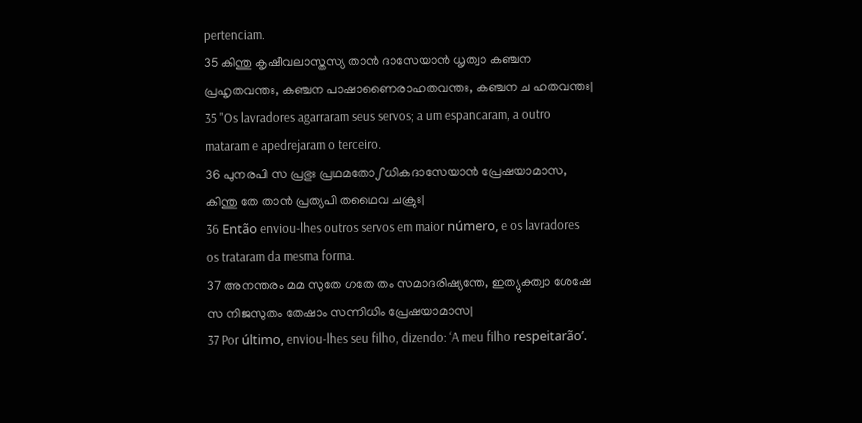pertenciam.
35 കിന്തു കൃഷീവലാസ്തസ്യ താൻ ദാസേയാൻ ധൃത്വാ കഞ്ചന പ്രഹൃതവന്തഃ, കഞ്ചന പാഷാണൈരാഹതവന്തഃ, കഞ്ചന ച ഹതവന്തഃ|
35 "Os lavradores agarraram seus servos; a um espancaram, a outro mataram e apedrejaram o terceiro.
36 പുനരപി സ പ്രഭുഃ പ്രഥമതോഽധികദാസേയാൻ പ്രേഷയാമാസ, കിന്തു തേ താൻ പ്രത്യപി തഥൈവ ചക്രുഃ|
36 Então enviou-lhes outros servos em maior número, e os lavradores os trataram da mesma forma.
37 അനന്തരം മമ സുതേ ഗതേ തം സമാദരിഷ്യന്തേ, ഇത്യുക്ത്വാ ശേഷേ സ നിജസുതം തേഷാം സന്നിധിം പ്രേഷയാമാസ|
37 Por último, enviou-lhes seu filho, dizendo: ‘A meu filho respeitarão’.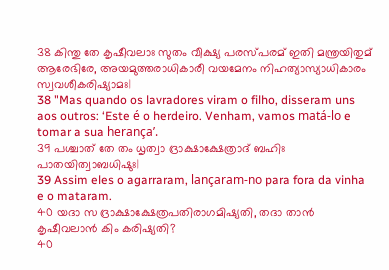38 കിന്തു തേ കൃഷീവലാഃ സുതം വീക്ഷ്യ പരസ്പരമ് ഇതി മന്ത്രയിതുമ് ആരേഭിരേ, അയമുത്തരാധികാരീ വയമേനം നിഹത്യാസ്യാധികാരം സ്വവശീകരിഷ്യാമഃ|
38 "Mas quando os lavradores viram o filho, disseram uns aos outros: ‘Este é o herdeiro. Venham, vamos matá-lo e tomar a sua herança’.
39 പശ്ചാത് തേ തം ധൃത്വാ ദ്രാക്ഷാക്ഷേത്രാദ് ബഹിഃ പാതയിത്വാബധിഷുഃ|
39 Assim eles o agarraram, lançaram-no para fora da vinha e o mataram.
40 യദാ സ ദ്രാക്ഷാക്ഷേത്രപതിരാഗമിഷ്യതി, തദാ താൻ കൃഷീവലാൻ കിം കരിഷ്യതി?
40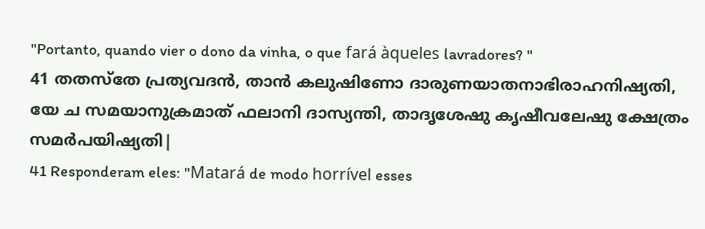"Portanto, quando vier o dono da vinha, o que fará àqueles lavradores? "
41 തതസ്തേ പ്രത്യവദൻ, താൻ കലുഷിണോ ദാരുണയാതനാഭിരാഹനിഷ്യതി, യേ ച സമയാനുക്രമാത് ഫലാനി ദാസ്യന്തി, താദൃശേഷു കൃഷീവലേഷു ക്ഷേത്രം സമർപയിഷ്യതി|
41 Responderam eles: "Matará de modo horrível esses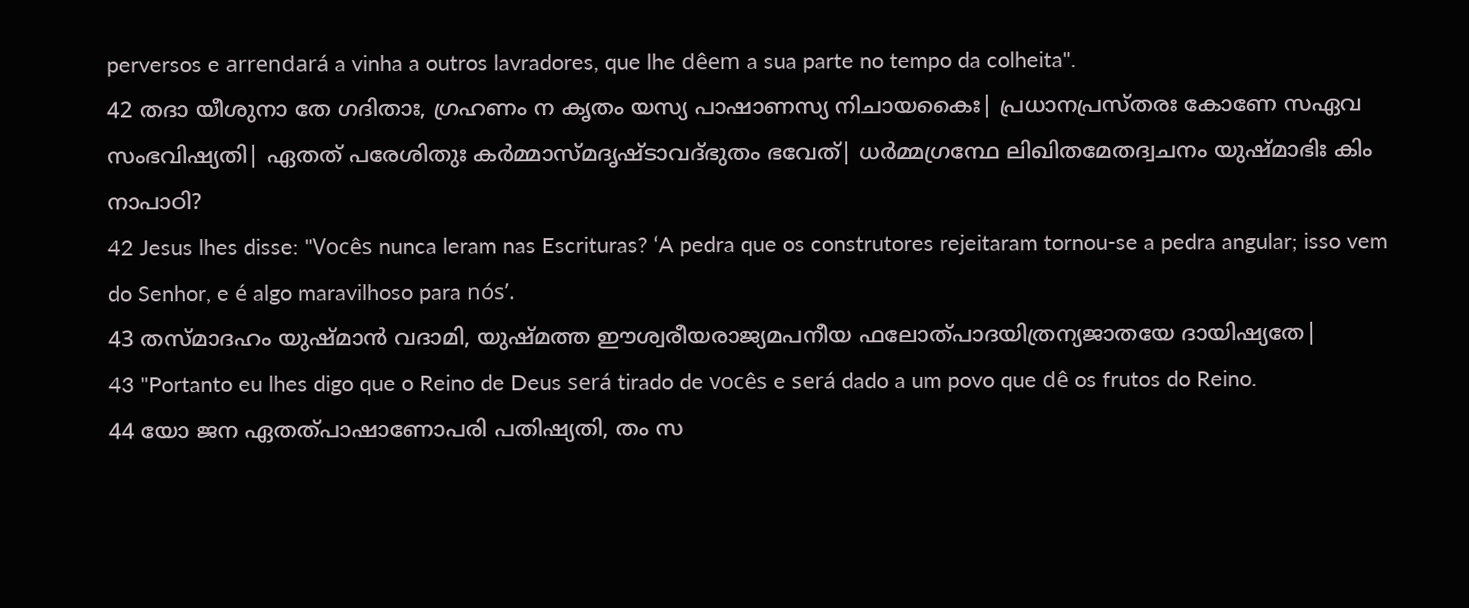perversos e arrendará a vinha a outros lavradores, que lhe dêem a sua parte no tempo da colheita".
42 തദാ യീശുനാ തേ ഗദിതാഃ, ഗ്രഹണം ന കൃതം യസ്യ പാഷാണസ്യ നിചായകൈഃ| പ്രധാനപ്രസ്തരഃ കോണേ സഏവ സംഭവിഷ്യതി| ഏതത് പരേശിതുഃ കർമ്മാസ്മദൃഷ്ടാവദ്ഭുതം ഭവേത്| ധർമ്മഗ്രന്ഥേ ലിഖിതമേതദ്വചനം യുഷ്മാഭിഃ കിം നാപാഠി?
42 Jesus lhes disse: "Vocês nunca leram nas Escrituras? ‘A pedra que os construtores rejeitaram tornou-se a pedra angular; isso vem do Senhor, e é algo maravilhoso para nós’.
43 തസ്മാദഹം യുഷ്മാൻ വദാമി, യുഷ്മത്ത ഈശ്വരീയരാജ്യമപനീയ ഫലോത്പാദയിത്രന്യജാതയേ ദായിഷ്യതേ|
43 "Portanto eu lhes digo que o Reino de Deus será tirado de vocês e será dado a um povo que dê os frutos do Reino.
44 യോ ജന ഏതത്പാഷാണോപരി പതിഷ്യതി, തം സ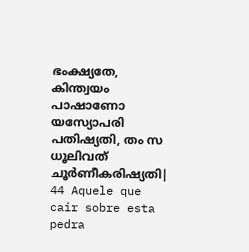ഭംക്ഷ്യതേ, കിന്ത്വയം പാഷാണോ യസ്യോപരി പതിഷ്യതി, തം സ ധൂലിവത് ചൂർണീകരിഷ്യതി|
44 Aquele que cair sobre esta pedra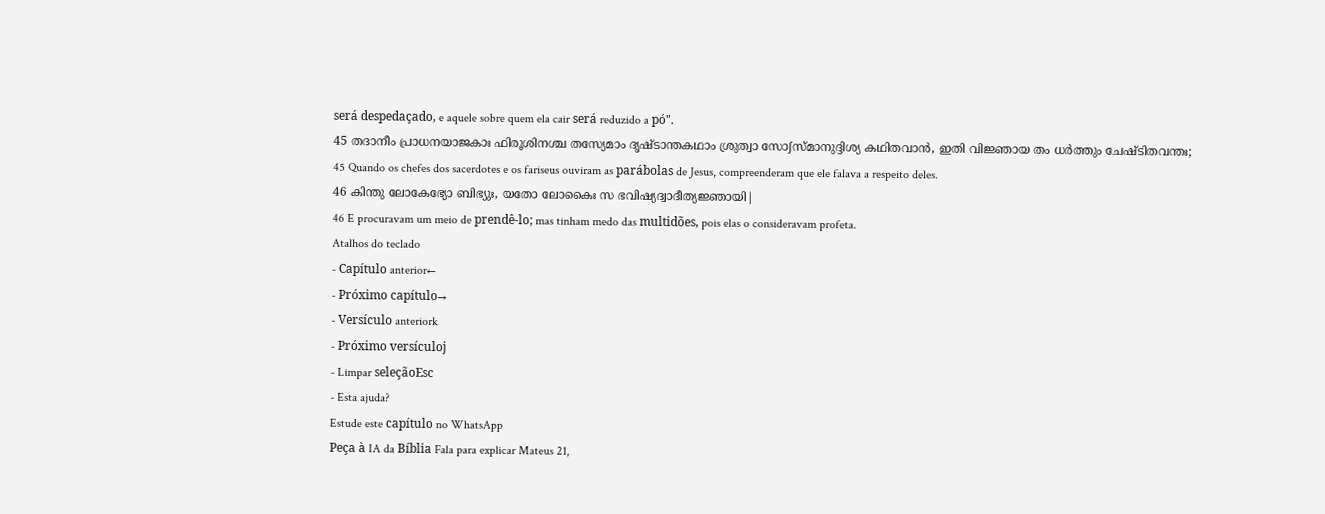será despedaçado, e aquele sobre quem ela cair será reduzido a pó".
45 തദാനീം പ്രാധനയാജകാഃ ഫിരൂശിനശ്ച തസ്യേമാം ദൃഷ്ടാന്തകഥാം ശ്രുത്വാ സോഽസ്മാനുദ്ദിശ്യ കഥിതവാൻ, ഇതി വിജ്ഞായ തം ധർത്തും ചേഷ്ടിതവന്തഃ;
45 Quando os chefes dos sacerdotes e os fariseus ouviram as parábolas de Jesus, compreenderam que ele falava a respeito deles.
46 കിന്തു ലോകേഭ്യോ ബിഭ്യുഃ, യതോ ലോകൈഃ സ ഭവിഷ്യദ്വാദീത്യജ്ഞായി|
46 E procuravam um meio de prendê-lo; mas tinham medo das multidões, pois elas o consideravam profeta.
Atalhos do teclado
- Capítulo anterior←
- Próximo capítulo→
- Versículo anteriork
- Próximo versículoj
- Limpar seleçãoEsc
- Esta ajuda?
Estude este capítulo no WhatsApp
Peça à IA da Bíblia Fala para explicar Mateus 21,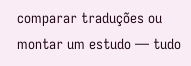comparar traduções ou montar um estudo — tudo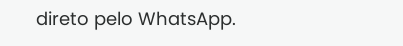direto pelo WhatsApp.